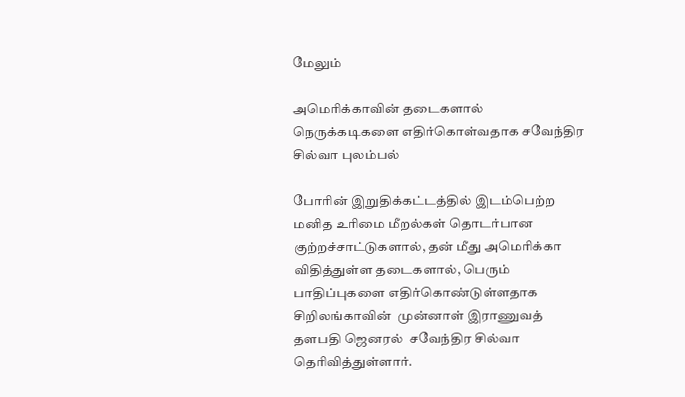மேலும்

அமெரிக்காவின் தடைகளால் நெருக்கடிகளை எதிர்கொள்வதாக சவேந்திர சில்வா புலம்பல்

போரின் இறுதிக்கட்டத்தில் இடம்பெற்ற மனித உரிமை மீறல்கள் தொடர்பான குற்றச்சாட்டுகளால், தன் மீது அமெரிக்கா விதித்துள்ள தடைகளால், பெரும் பாதிப்புகளை எதிர்கொண்டுள்ளதாக சிறிலங்காவின்  முன்னாள் இராணுவத் தளபதி ஜெனரல்  சவேந்திர சில்வா தெரிவித்துள்ளார்.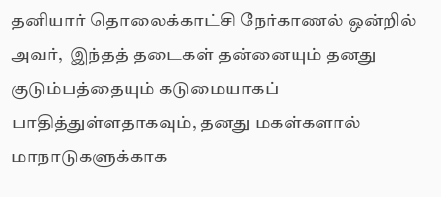தனியார் தொலைக்காட்சி நேர்காணல் ஒன்றில் அவர்,  இந்தத் தடைகள் தன்னையும் தனது குடும்பத்தையும் கடுமையாகப் பாதித்துள்ளதாகவும், தனது மகள்களால் மாநாடுகளுக்காக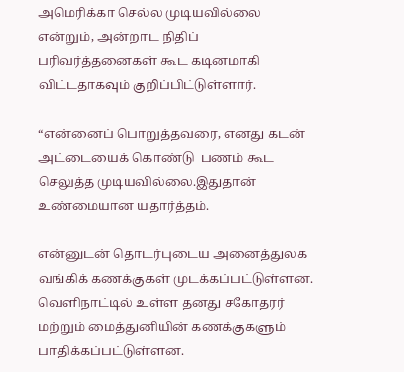அமெரிக்கா செல்ல முடியவில்லை என்றும், அன்றாட நிதிப் பரிவர்த்தனைகள் கூட கடினமாகி விட்டதாகவும் குறிப்பிட்டுள்ளார்.

“என்னைப் பொறுத்தவரை, எனது கடன் அட்டையைக் கொண்டு  பணம் கூட செலுத்த முடியவில்லை.இதுதான் உண்மையான யதார்த்தம்.

என்னுடன் தொடர்புடைய அனைத்துலக வங்கிக் கணக்குகள் முடக்கப்பட்டுள்ளன.  வெளிநாட்டில் உள்ள தனது சகோதரர் மற்றும் மைத்துனியின் கணக்குகளும் பாதிக்கப்பட்டுள்ளன.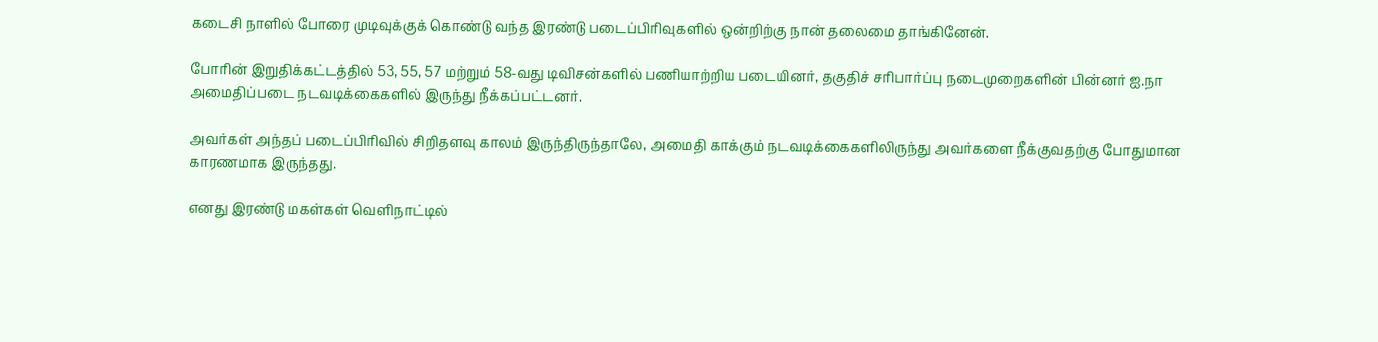கடைசி நாளில் போரை முடிவுக்குக் கொண்டு வந்த இரண்டு படைப்பிரிவுகளில் ஒன்றிற்கு நான் தலைமை தாங்கினேன்.

போரின் இறுதிக்கட்டத்தில் 53, 55, 57 மற்றும் 58-வது டிவிசன்களில் பணியாற்றிய படையினர், தகுதிச் சரிபார்ப்பு நடைமுறைகளின் பின்னர் ஐ.நா அமைதிப்படை நடவடிக்கைகளில் இருந்து நீக்கப்பட்டனர்.

அவர்கள் அந்தப் படைப்பிரிவில் சிறிதளவு காலம் இருந்திருந்தாலே, அமைதி காக்கும் நடவடிக்கைகளிலிருந்து அவர்களை நீக்குவதற்கு போதுமான காரணமாக இருந்தது.

எனது இரண்டு மகள்கள் வெளிநாட்டில்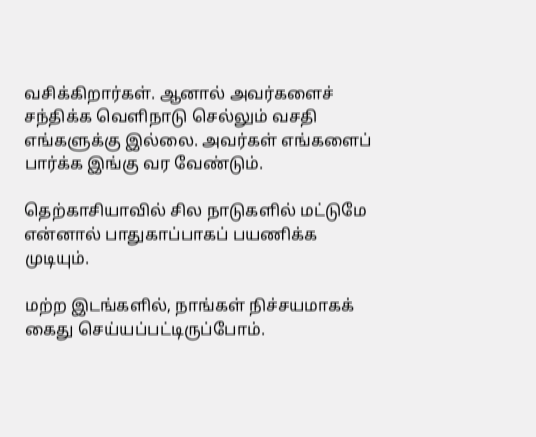வசிக்கிறார்கள். ஆனால் அவர்களைச் சந்திக்க வெளிநாடு செல்லும் வசதி எங்களுக்கு இல்லை. அவர்கள் எங்களைப் பார்க்க இங்கு வர வேண்டும்.

தெற்காசியாவில் சில நாடுகளில் மட்டுமே என்னால் பாதுகாப்பாகப் பயணிக்க முடியும்.

மற்ற இடங்களில், நாங்கள் நிச்சயமாகக் கைது செய்யப்பட்டிருப்போம்.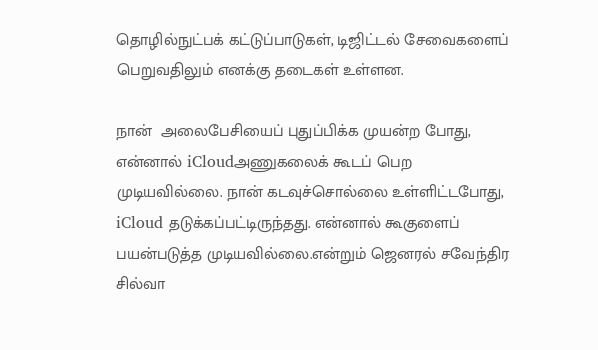தொழில்நுட்பக் கட்டுப்பாடுகள், டிஜிட்டல் சேவைகளைப் பெறுவதிலும் எனக்கு தடைகள் உள்ளன.

நான்  அலைபேசியைப் புதுப்பிக்க முயன்ற போது, என்னால் iCloudஅணுகலைக் கூடப் பெற முடியவில்லை. நான் கடவுச்சொல்லை உள்ளிட்டபோது, iCloud தடுக்கப்பட்டிருந்தது. என்னால் கூகுளைப் பயன்படுத்த முடியவில்லை.என்றும் ஜெனரல் சவேந்திர சில்வா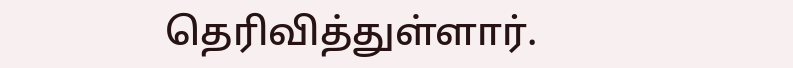தெரிவித்துள்ளார்.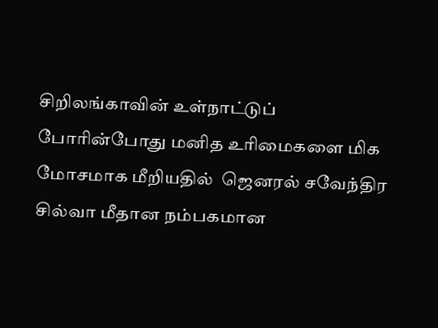சிறிலங்காவின் உள்நாட்டுப் போரின்போது மனித உரிமைகளை மிக மோசமாக மீறியதில்  ஜெனரல் சவேந்திர சில்வா மீதான நம்பகமான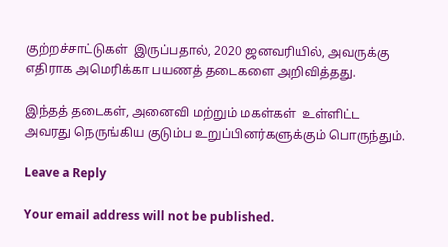குற்றச்சாட்டுகள்  இருப்பதால், 2020 ஜனவரியில், அவருக்கு எதிராக அமெரிக்கா பயணத் தடைகளை அறிவித்தது.

இந்தத் தடைகள், அனைவி மற்றும் மகள்கள்  உள்ளிட்ட அவரது நெருங்கிய குடும்ப உறுப்பினர்களுக்கும் பொருந்தும்.

Leave a Reply

Your email address will not be published.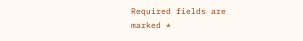Required fields are marked *